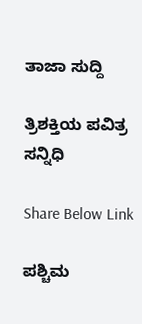ತಾಜಾ ಸುದ್ದಿ

ತ್ರಿಶಕ್ತಿಯ ಪವಿತ್ರ ಸನ್ನಿಧಿ

Share Below Link

ಪಶ್ಚಿಮ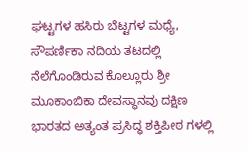ಘಟ್ಟಗಳ ಹಸಿರು ಬೆಟ್ಟಗಳ ಮಧ್ಯೆ, ಸೌಪರ್ಣಿಕಾ ನದಿಯ ತಟದಲ್ಲಿ ನೆಲೆಗೊಂಡಿರುವ ಕೊಲ್ಲೂರು ಶ್ರೀ ಮೂಕಾಂಬಿಕಾ ದೇವಸ್ಥಾನವು ದಕ್ಷಿಣ ಭಾರತದ ಅತ್ಯಂತ ಪ್ರಸಿದ್ಧ ಶಕ್ತಿಪೀಠ ಗಳಲ್ಲಿ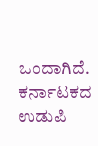ಒಂದಾಗಿದೆ. ಕರ್ನಾಟಕದ ಉಡುಪಿ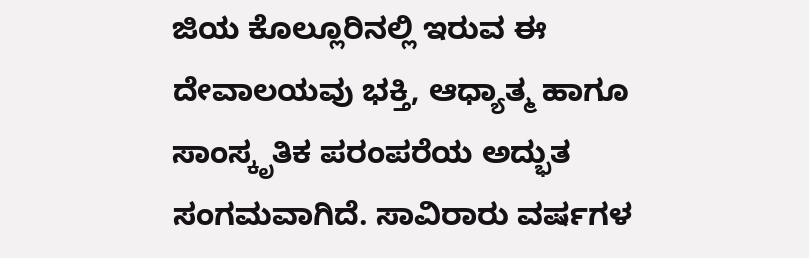ಜಿಯ ಕೊಲ್ಲೂರಿನಲ್ಲಿ ಇರುವ ಈ ದೇವಾಲಯವು ಭಕ್ತಿ, ಆಧ್ಯಾತ್ಮ ಹಾಗೂ ಸಾಂಸ್ಕೃತಿಕ ಪರಂಪರೆಯ ಅದ್ಭುತ ಸಂಗಮವಾಗಿದೆ. ಸಾವಿರಾರು ವರ್ಷಗಳ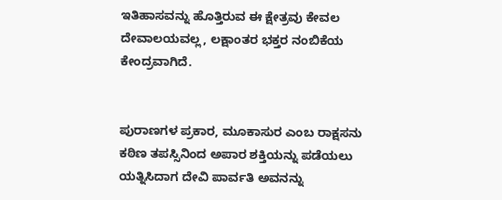ಇತಿಹಾಸವನ್ನು ಹೊತ್ತಿರುವ ಈ ಕ್ಷೇತ್ರವು ಕೇವಲ ದೇವಾಲಯವಲ್ಲ, ಲಕ್ಷಾಂತರ ಭಕ್ತರ ನಂಬಿಕೆಯ ಕೇಂದ್ರವಾಗಿದೆ.


ಪುರಾಣಗಳ ಪ್ರಕಾರ, ಮೂಕಾಸುರ ಎಂಬ ರಾಕ್ಷಸನು ಕಠಿಣ ತಪಸ್ಸಿನಿಂದ ಅಪಾರ ಶಕ್ತಿಯನ್ನು ಪಡೆಯಲು ಯತ್ನಿಸಿದಾಗ ದೇವಿ ಪಾರ್ವತಿ ಅವನನ್ನು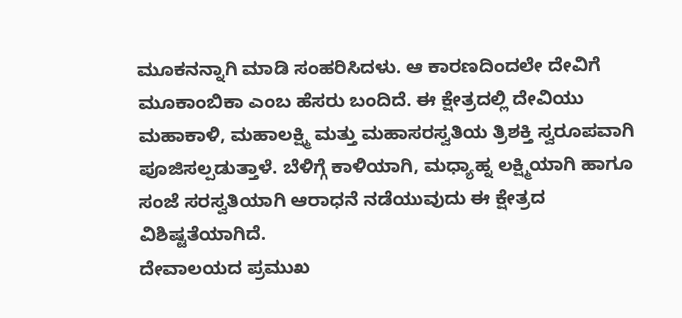ಮೂಕನನ್ನಾಗಿ ಮಾಡಿ ಸಂಹರಿಸಿದಳು. ಆ ಕಾರಣದಿಂದಲೇ ದೇವಿಗೆ ಮೂಕಾಂಬಿಕಾ ಎಂಬ ಹೆಸರು ಬಂದಿದೆ. ಈ ಕ್ಷೇತ್ರದಲ್ಲಿ ದೇವಿಯು ಮಹಾಕಾಳಿ, ಮಹಾಲಕ್ಷ್ಮಿ ಮತ್ತು ಮಹಾಸರಸ್ವತಿಯ ತ್ರಿಶಕ್ತಿ ಸ್ವರೂಪವಾಗಿ ಪೂಜಿಸಲ್ಪಡುತ್ತಾಳೆ. ಬೆಳಿಗ್ಗೆ ಕಾಳಿಯಾಗಿ, ಮಧ್ಯಾಹ್ನ ಲಕ್ಷ್ಮಿಯಾಗಿ ಹಾಗೂ ಸಂಜೆ ಸರಸ್ವತಿಯಾಗಿ ಆರಾಧನೆ ನಡೆಯುವುದು ಈ ಕ್ಷೇತ್ರದ ವಿಶಿಷ್ಟತೆಯಾಗಿದೆ.
ದೇವಾಲಯದ ಪ್ರಮುಖ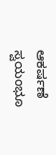ಆಕರ್ಷಣೆ ಸ್ವಯಂಭೂ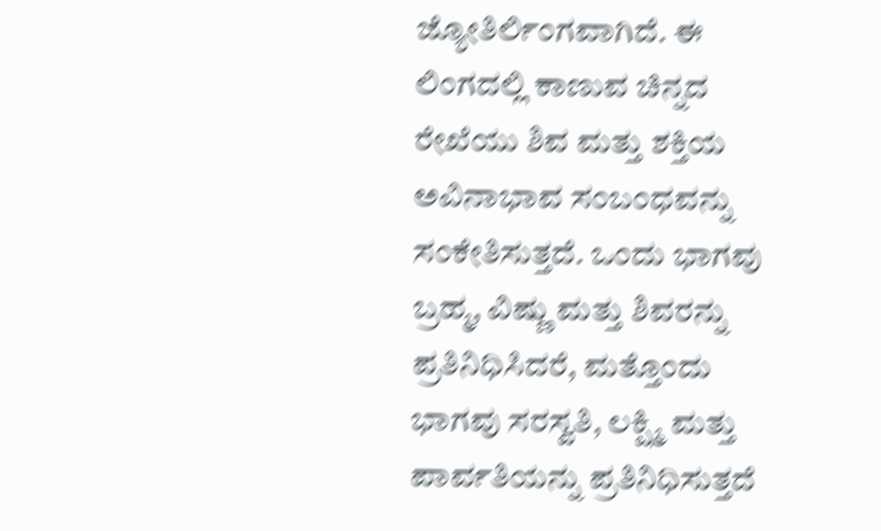ಜ್ಯೋತಿರ್ಲಿಂಗವಾಗಿದೆ. ಈ ಲಿಂಗದಲ್ಲಿ ಕಾಣುವ ಚಿನ್ನದ ರೇಖೆಯು ಶಿವ ಮತ್ತು ಶಕ್ತಿಯ ಅವಿನಾಭಾವ ಸಂಬಂಧವನ್ನು ಸಂಕೇತಿಸುತ್ತದೆ. ಒಂದು ಭಾಗವು ಬ್ರಹ್ಮ, ವಿಷ್ಣು ಮತ್ತು ಶಿವರನ್ನು ಪ್ರತಿನಿಧಿಸಿದರೆ, ಮತ್ತೊಂದು ಭಾಗವು ಸರಸ್ವತಿ, ಲಕ್ಷ್ಮಿ ಮತ್ತು ಪಾರ್ವತಿಯನ್ನು ಪ್ರತಿನಿಧಿಸುತ್ತದೆ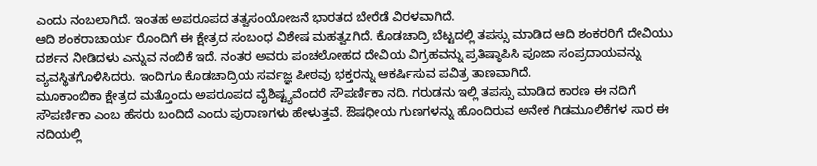ಎಂದು ನಂಬಲಾಗಿದೆ. ಇಂತಹ ಅಪರೂಪದ ತತ್ವಸಂಯೋಜನೆ ಭಾರತದ ಬೇರೆಡೆ ವಿರಳವಾಗಿದೆ.
ಆದಿ ಶಂಕರಾಚಾರ್ಯ ರೊಂದಿಗೆ ಈ ಕ್ಷೇತ್ರದ ಸಂಬಂಧ ವಿಶೇಷ ಮಹತ್ವzಗಿದೆ. ಕೊಡಚಾದ್ರಿ ಬೆಟ್ಟದಲ್ಲಿ ತಪಸ್ಸು ಮಾಡಿದ ಆದಿ ಶಂಕರರಿಗೆ ದೇವಿಯು ದರ್ಶನ ನೀಡಿದಳು ಎನ್ನುವ ನಂಬಿಕೆ ಇದೆ. ನಂತರ ಅವರು ಪಂಚಲೋಹದ ದೇವಿಯ ವಿಗ್ರಹವನ್ನು ಪ್ರತಿಷ್ಠಾಪಿಸಿ ಪೂಜಾ ಸಂಪ್ರದಾಯವನ್ನು ವ್ಯವಸ್ಥಿತಗೊಳಿಸಿದರು. ಇಂದಿಗೂ ಕೊಡಚಾದ್ರಿಯ ಸರ್ವಜ್ಞ ಪೀಠವು ಭಕ್ತರನ್ನು ಆಕರ್ಷಿಸುವ ಪವಿತ್ರ ತಾಣವಾಗಿದೆ.
ಮೂಕಾಂಬಿಕಾ ಕ್ಷೇತ್ರದ ಮತ್ತೊಂದು ಅಪರೂಪದ ವೈಶಿಷ್ಟ್ಯವೆಂದರೆ ಸೌಪರ್ಣಿಕಾ ನದಿ. ಗರುಡನು ಇಲ್ಲಿ ತಪಸ್ಸು ಮಾಡಿದ ಕಾರಣ ಈ ನದಿಗೆ ಸೌಪರ್ಣಿಕಾ ಎಂಬ ಹೆಸರು ಬಂದಿದೆ ಎಂದು ಪುರಾಣಗಳು ಹೇಳುತ್ತವೆ. ಔಷಧೀಯ ಗುಣಗಳನ್ನು ಹೊಂದಿರುವ ಅನೇಕ ಗಿಡಮೂಲಿಕೆಗಳ ಸಾರ ಈ ನದಿಯಲ್ಲಿ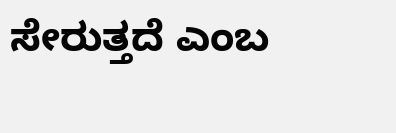ಸೇರುತ್ತದೆ ಎಂಬ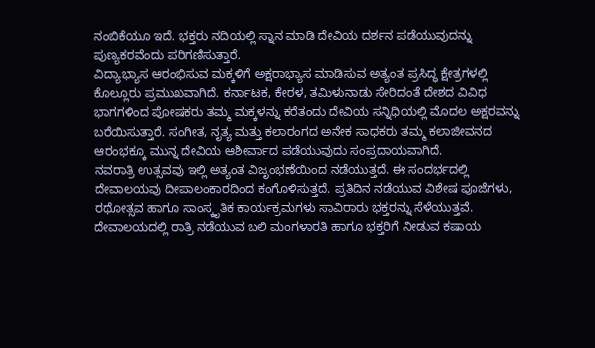ನಂಬಿಕೆಯೂ ಇದೆ. ಭಕ್ತರು ನದಿಯಲ್ಲಿ ಸ್ನಾನ ಮಾಡಿ ದೇವಿಯ ದರ್ಶನ ಪಡೆಯುವುದನ್ನು ಪುಣ್ಯಕರವೆಂದು ಪರಿಗಣಿಸುತ್ತಾರೆ.
ವಿದ್ಯಾಭ್ಯಾಸ ಆರಂಭಿಸುವ ಮಕ್ಕಳಿಗೆ ಅಕ್ಷರಾಭ್ಯಾಸ ಮಾಡಿಸುವ ಅತ್ಯಂತ ಪ್ರಸಿದ್ಧ ಕ್ಷೇತ್ರಗಳಲ್ಲಿ ಕೊಲ್ಲೂರು ಪ್ರಮುಖವಾಗಿದೆ. ಕರ್ನಾಟಕ, ಕೇರಳ, ತಮಿಳುನಾಡು ಸೇರಿದಂತೆ ದೇಶದ ವಿವಿಧ ಭಾಗಗಳಿಂದ ಪೋಷಕರು ತಮ್ಮ ಮಕ್ಕಳನ್ನು ಕರೆತಂದು ದೇವಿಯ ಸನ್ನಿಧಿಯಲ್ಲಿ ಮೊದಲ ಅಕ್ಷರವನ್ನು ಬರೆಯಿಸುತ್ತಾರೆ. ಸಂಗೀತ, ನೃತ್ಯ ಮತ್ತು ಕಲಾರಂಗದ ಅನೇಕ ಸಾಧಕರು ತಮ್ಮ ಕಲಾಜೀವನದ ಆರಂಭಕ್ಕೂ ಮುನ್ನ ದೇವಿಯ ಆಶೀರ್ವಾದ ಪಡೆಯುವುದು ಸಂಪ್ರದಾಯವಾಗಿದೆ.
ನವರಾತ್ರಿ ಉತ್ಸವವು ಇಲ್ಲಿ ಅತ್ಯಂತ ವಿಜೃಂಭಣೆಯಿಂದ ನಡೆಯುತ್ತದೆ. ಈ ಸಂದರ್ಭದಲ್ಲಿ ದೇವಾಲಯವು ದೀಪಾಲಂಕಾರದಿಂದ ಕಂಗೊಳಿಸುತ್ತದೆ. ಪ್ರತಿದಿನ ನಡೆಯುವ ವಿಶೇಷ ಪೂಜೆಗಳು, ರಥೋತ್ಸವ ಹಾಗೂ ಸಾಂಸ್ಕೃತಿಕ ಕಾರ್ಯಕ್ರಮಗಳು ಸಾವಿರಾರು ಭಕ್ತರನ್ನು ಸೆಳೆಯುತ್ತವೆ. ದೇವಾಲಯದಲ್ಲಿ ರಾತ್ರಿ ನಡೆಯುವ ಬಲಿ ಮಂಗಳಾರತಿ ಹಾಗೂ ಭಕ್ತರಿಗೆ ನೀಡುವ ಕಷಾಯ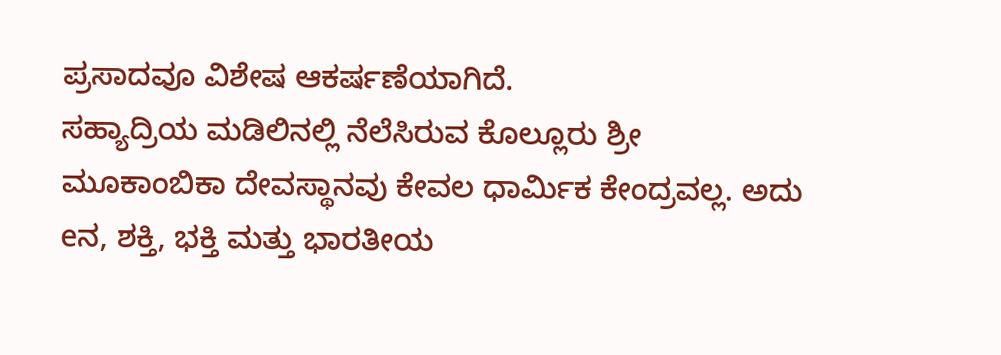ಪ್ರಸಾದವೂ ವಿಶೇಷ ಆಕರ್ಷಣೆಯಾಗಿದೆ.
ಸಹ್ಯಾದ್ರಿಯ ಮಡಿಲಿನಲ್ಲಿ ನೆಲೆಸಿರುವ ಕೊಲ್ಲೂರು ಶ್ರೀ ಮೂಕಾಂಬಿಕಾ ದೇವಸ್ಥಾನವು ಕೇವಲ ಧಾರ್ಮಿಕ ಕೇಂದ್ರವಲ್ಲ. ಅದು eನ, ಶಕ್ತಿ, ಭಕ್ತಿ ಮತ್ತು ಭಾರತೀಯ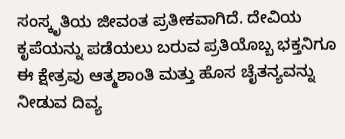ಸಂಸ್ಕೃತಿಯ ಜೀವಂತ ಪ್ರತೀಕವಾಗಿದೆ. ದೇವಿಯ ಕೃಪೆಯನ್ನು ಪಡೆಯಲು ಬರುವ ಪ್ರತಿಯೊಬ್ಬ ಭಕ್ತನಿಗೂ ಈ ಕ್ಷೇತ್ರವು ಆತ್ಮಶಾಂತಿ ಮತ್ತು ಹೊಸ ಚೈತನ್ಯವನ್ನು ನೀಡುವ ದಿವ್ಯ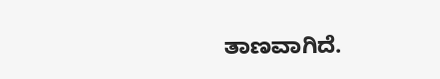ತಾಣವಾಗಿದೆ.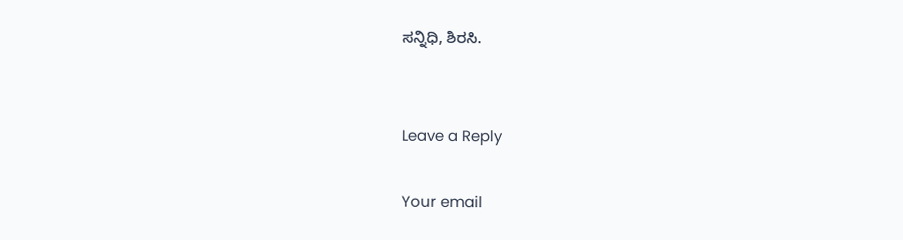ಸನ್ನಿಧಿ, ಶಿರಸಿ.


Leave a Reply

Your email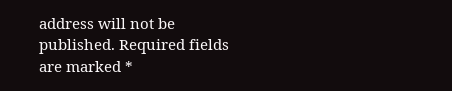address will not be published. Required fields are marked *